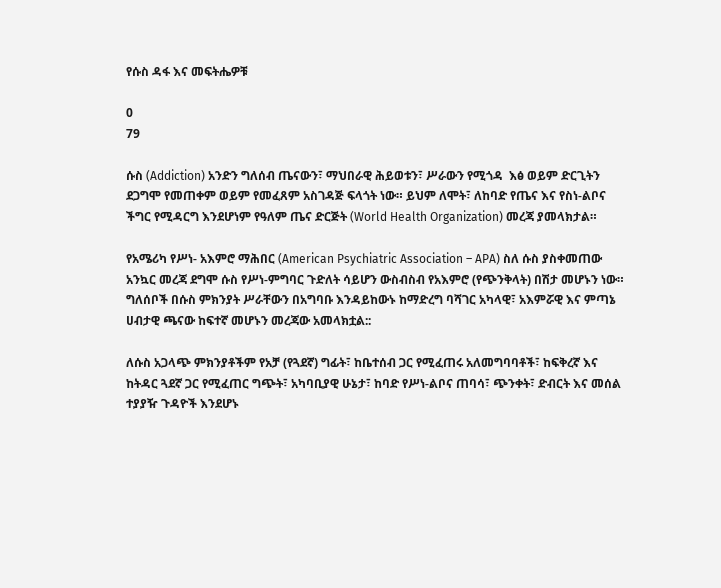የሱስ ዳፋ እና መፍትሔዎቹ

0
79

ሱስ (Addiction) አንድን ግለሰብ ጤናውን፣ ማህበራዊ ሕይወቱን፣ ሥራውን የሚጎዳ  እፅ ወይም ድርጊትን  ደጋግሞ የመጠቀም ወይም የመፈጸም አስገዳጅ ፍላጎት ነው። ይህም ለሞት፣ ለከባድ የጤና እና የስነ-ልቦና ችግር የሚዳርግ እንደሆነም የዓለም ጤና ድርጅት (World Health Organization) መረጃ ያመላክታል።

የአሜሪካ የሥነ- አእምሮ ማሕበር (American Psychiatric Association – APA) ስለ ሱስ ያስቀመጠው አንኳር መረጃ ደግሞ ሱስ የሥነ-ምግባር ጉድለት ሳይሆን ውስብስብ የአእምሮ (የጭንቅላት) በሽታ መሆኑን ነው። ግለሰቦች በሱስ ምክንያት ሥራቸውን በአግባቡ እንዳይከውኑ ከማድረግ ባሻገር አካላዊ፣ አእምሯዊ እና ምጣኔ ሀብታዊ ጫናው ከፍተኛ መሆኑን መረጃው አመላክቷል::

ለሱስ አጋላጭ ምክንያቶችም የአቻ (የጓደኛ) ግፊት፣ ከቤተሰብ ጋር የሚፈጠሩ አለመግባባቶች፣ ከፍቅረኛ እና ከትዳር ጓደኛ ጋር የሚፈጠር ግጭት፣ አካባቢያዊ ሁኔታ፣ ከባድ የሥነ-ልቦና ጠባሳ፣ ጭንቀት፣ ድብርት እና መሰል ተያያዥ ጉዳዮች እንደሆኑ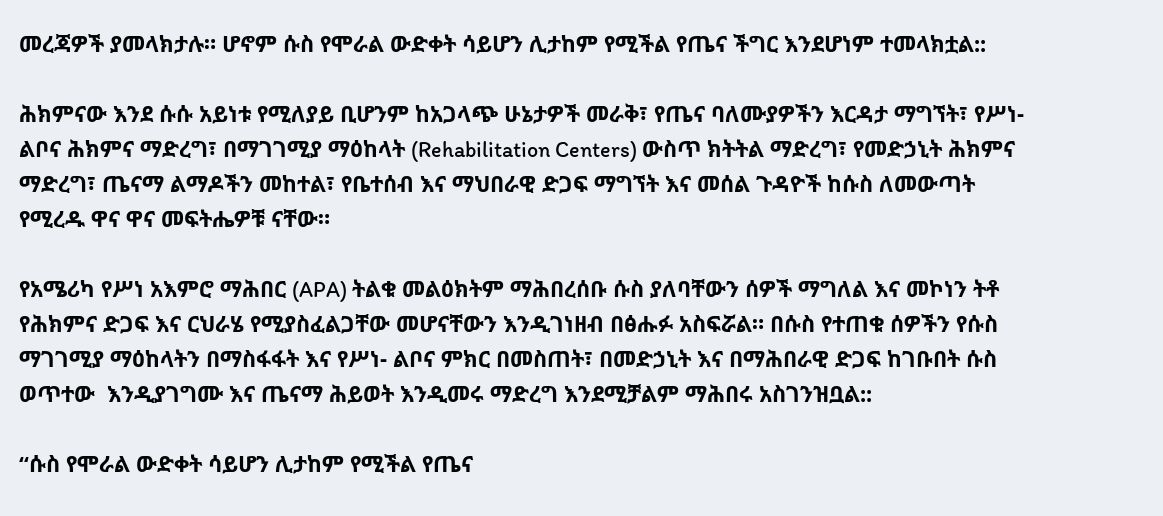መረጃዎች ያመላክታሉ። ሆኖም ሱስ የሞራል ውድቀት ሳይሆን ሊታከም የሚችል የጤና ችግር እንደሆነም ተመላክቷል::

ሕክምናው እንደ ሱሱ አይነቱ የሚለያይ ቢሆንም ከአጋላጭ ሁኔታዎች መራቅ፣ የጤና ባለሙያዎችን እርዳታ ማግኘት፣ የሥነ-ልቦና ሕክምና ማድረግ፣ በማገገሚያ ማዕከላት (Rehabilitation Centers) ውስጥ ክትትል ማድረግ፣ የመድኃኒት ሕክምና ማድረግ፣ ጤናማ ልማዶችን መከተል፣ የቤተሰብ እና ማህበራዊ ድጋፍ ማግኘት እና መሰል ጉዳዮች ከሱስ ለመውጣት የሚረዱ ዋና ዋና መፍትሔዎቹ ናቸው።

የአሜሪካ የሥነ አእምሮ ማሕበር (APA) ትልቁ መልዕክትም ማሕበረሰቡ ሱስ ያለባቸውን ሰዎች ማግለል እና መኮነን ትቶ የሕክምና ድጋፍ እና ርህራሄ የሚያስፈልጋቸው መሆናቸውን እንዲገነዘብ በፅሑፉ አስፍሯል። በሱስ የተጠቁ ሰዎችን የሱስ ማገገሚያ ማዕከላትን በማስፋፋት እና የሥነ- ልቦና ምክር በመስጠት፣ በመድኃኒት እና በማሕበራዊ ድጋፍ ከገቡበት ሱስ ወጥተው  እንዲያገግሙ እና ጤናማ ሕይወት እንዲመሩ ማድረግ እንደሚቻልም ማሕበሩ አስገንዝቧል::

“ሱስ የሞራል ውድቀት ሳይሆን ሊታከም የሚችል የጤና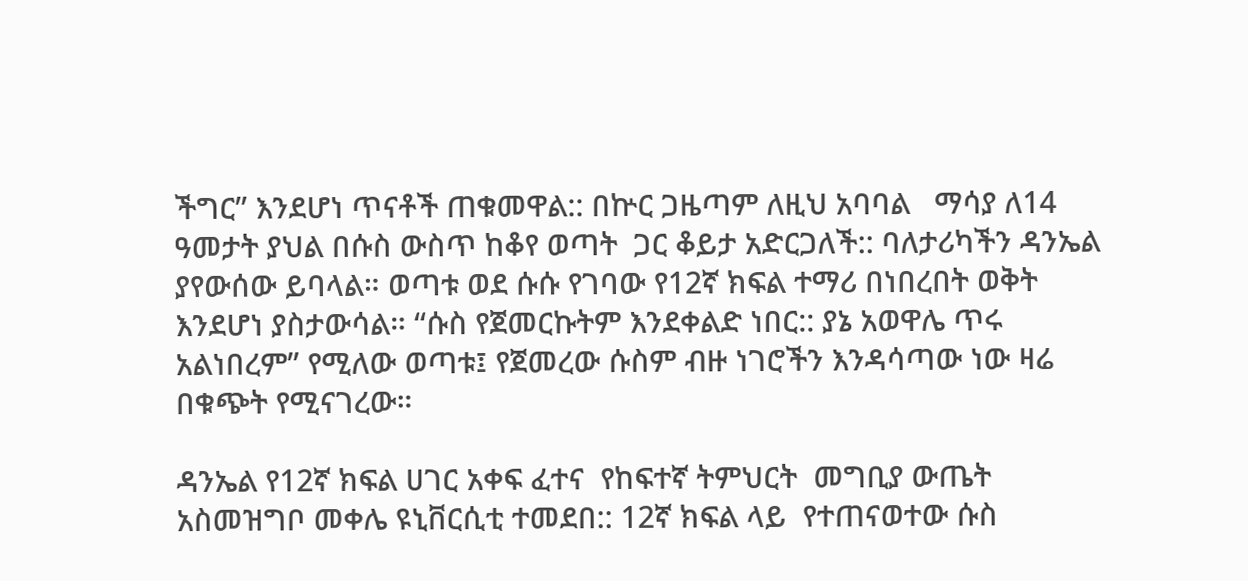ችግር” እንደሆነ ጥናቶች ጠቁመዋል:: በኵር ጋዜጣም ለዚህ አባባል   ማሳያ ለ14 ዓመታት ያህል በሱስ ውስጥ ከቆየ ወጣት  ጋር ቆይታ አድርጋለች:: ባለታሪካችን ዳንኤል ያየውሰው ይባላል። ወጣቱ ወደ ሱሱ የገባው የ12ኛ ክፍል ተማሪ በነበረበት ወቅት እንደሆነ ያስታውሳል። “ሱስ የጀመርኩትም እንደቀልድ ነበር:: ያኔ አወዋሌ ጥሩ አልነበረም” የሚለው ወጣቱ፤ የጀመረው ሱስም ብዙ ነገሮችን እንዳሳጣው ነው ዛሬ በቁጭት የሚናገረው።

ዳንኤል የ12ኛ ክፍል ሀገር አቀፍ ፈተና  የከፍተኛ ትምህርት  መግቢያ ውጤት  አስመዝግቦ መቀሌ ዩኒቨርሲቲ ተመደበ:: 12ኛ ክፍል ላይ  የተጠናወተው ሱስ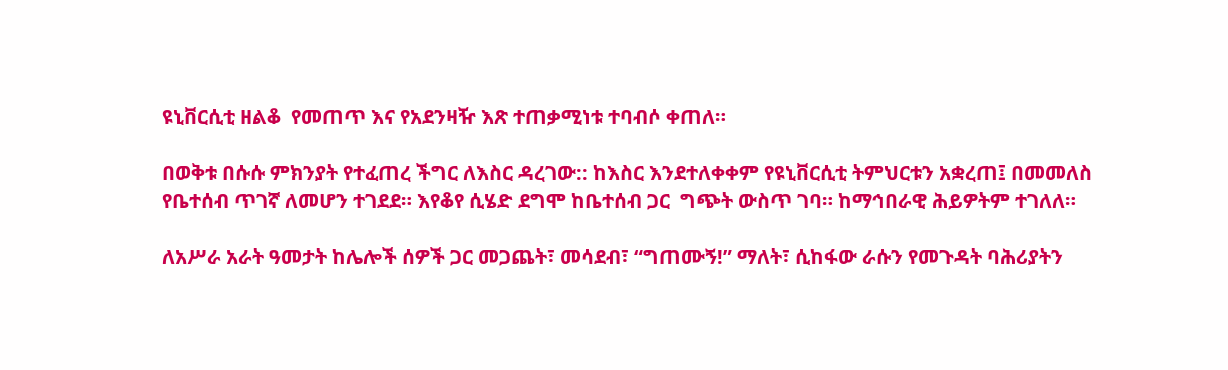ዩኒቨርሲቲ ዘልቆ  የመጠጥ እና የአደንዛዥ እጽ ተጠቃሚነቱ ተባብሶ ቀጠለ።

በወቅቱ በሱሱ ምክንያት የተፈጠረ ችግር ለእስር ዳረገው:: ከእስር እንደተለቀቀም የዩኒቨርሲቲ ትምህርቱን አቋረጠ፤ በመመለስ  የቤተሰብ ጥገኛ ለመሆን ተገደደ። እየቆየ ሲሄድ ደግሞ ከቤተሰብ ጋር  ግጭት ውስጥ ገባ። ከማኅበራዊ ሕይዎትም ተገለለ።

ለአሥራ አራት ዓመታት ከሌሎች ሰዎች ጋር መጋጨት፣ መሳደብ፣ “ግጠሙኝ!” ማለት፣ ሲከፋው ራሱን የመጉዳት ባሕሪያትን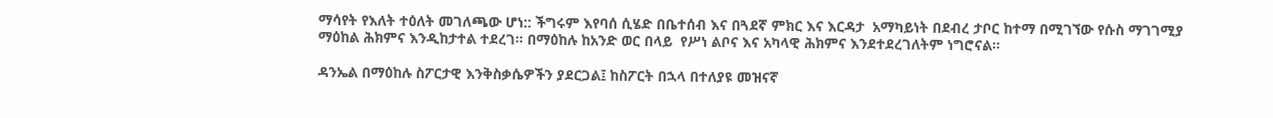ማሳየት የእለት ተዕለት መገለጫው ሆነ:: ችግሩም እየባሰ ሲሄድ በቤተሰብ እና በጓደኛ ምክር እና እርዳታ  አማካይነት በደብረ ታቦር ከተማ በሚገኘው የሱስ ማገገሚያ  ማዕከል ሕክምና እንዲከታተል ተደረገ። በማዕከሉ ከአንድ ወር በላይ  የሥነ ልቦና እና አካላዊ ሕክምና እንደተደረገለትም ነግሮናል።

ዳንኤል በማዕከሉ ስፖርታዊ እንቅስቃሴዎችን ያደርጋል፤ ከስፖርት በኋላ በተለያዩ መዝናኛ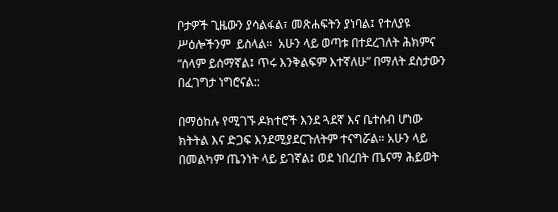ቦታዎች ጊዜውን ያሳልፋል፣ መጽሐፍትን ያነባል፤ የተለያዩ ሥዕሎችንም  ይስላል።  አሁን ላይ ወጣቱ በተደረገለት ሕክምና “ሰላም ይሰማኛል፤ ጥሩ እንቅልፍም እተኛለሁ” በማለት ደስታውን በፈገግታ ነግሮናል::

በማዕከሉ የሚገኙ ዶክተሮች እንደ ጓደኛ እና ቤተሰብ ሆነው ክትትል እና ድጋፍ እንደሚያደርጉለትም ተናግሯል። አሁን ላይ በመልካም ጤንነት ላይ ይገኛል፤ ወደ ነበረበት ጤናማ ሕይወት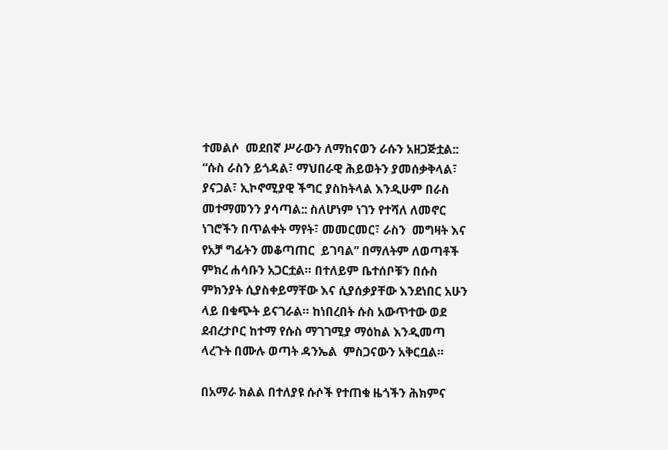ተመልሶ  መደበኛ ሥራውን ለማከናወን ራሱን አዘጋጅቷል:: “ሱስ ራስን ይጎዳል፣ ማህበራዊ ሕይወትን ያመሰቃቅላል፣ ያናጋል፣ ኢኮኖሚያዊ ችግር ያስከትላል እንዲሁም በራስ መተማመንን ያሳጣል:: ስለሆነም ነገን የተሻለ ለመኖር ነገሮችን በጥልቀት ማየት፣ መመርመር፣ ራስን  መግዛት እና የአቻ ግፊትን መቆጣጠር  ይገባል” በማለትም ለወጣቶች ምክረ ሐሳቡን አጋርቷል። በተለይም ቤተሰቦቹን በሱስ ምክንያት ሲያስቀይማቸው እና ሲያሰቃያቸው እንደነበር አሁን ላይ በቁጭት ይናገራል። ከነበረበት ሱስ አውጥተው ወደ ደብረታቦር ከተማ የሱስ ማገገሚያ ማዕከል እንዲመጣ ላረጉት በሙሉ ወጣት ዳንኤል  ምስጋናውን አቅርቧል።

በአማራ ክልል በተለያዩ ሱሶች የተጠቁ ዜጎችን ሕክምና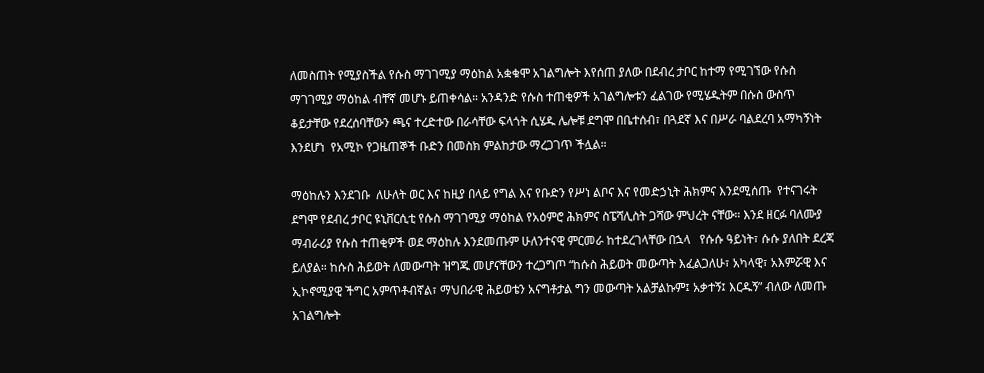ለመስጠት የሚያስችል የሱስ ማገገሚያ ማዕከል አቋቁሞ አገልግሎት እየሰጠ ያለው በደብረ ታቦር ከተማ የሚገኘው የሱስ ማገገሚያ ማዕከል ብቸኛ መሆኑ ይጠቀሳል። አንዳንድ የሱስ ተጠቂዎች አገልግሎቱን ፈልገው የሚሄዱትም በሱስ ውስጥ ቆይታቸው የደረሰባቸውን ጫና ተረድተው በራሳቸው ፍላጎት ሲሄዱ ሌሎቹ ደግሞ በቤተሰብ፣ በጓደኛ እና በሥራ ባልደረባ አማካኝነት እንደሆነ  የአሚኮ የጋዜጠኞች ቡድን በመስክ ምልከታው ማረጋገጥ ችሏል።

ማዕከሉን እንደገቡ  ለሁለት ወር እና ከዚያ በላይ የግል እና የቡድን የሥነ ልቦና እና የመድኃኒት ሕክምና እንደሚሰጡ  የተናገሩት ደግሞ የደብረ ታቦር ዩኒቨርሲቲ የሱስ ማገገሚያ ማዕከል የአዕምሮ ሕክምና ስፔሻሊስት ጋሻው ምህረት ናቸው። እንደ ዘርፉ ባለሙያ ማብራሪያ የሱስ ተጠቂዎች ወደ ማዕከሉ እንደመጡም ሁለንተናዊ ምርመራ ከተደረገላቸው በኋላ   የሱሱ ዓይነት፣ ሱሱ ያለበት ደረጃ ይለያል። ከሱስ ሕይወት ለመውጣት ዝግጁ መሆናቸውን ተረጋግጦ “ከሱስ ሕይወት መውጣት እፈልጋለሁ፣ አካላዊ፣ አእምሯዊ እና ኢኮኖሚያዊ ችግር አምጥቶብኛል፣ ማህበራዊ ሕይወቴን አናግቶታል ግን መውጣት አልቻልኩም፤ አቃተኝ፤ እርዱኝ” ብለው ለመጡ አገልግሎት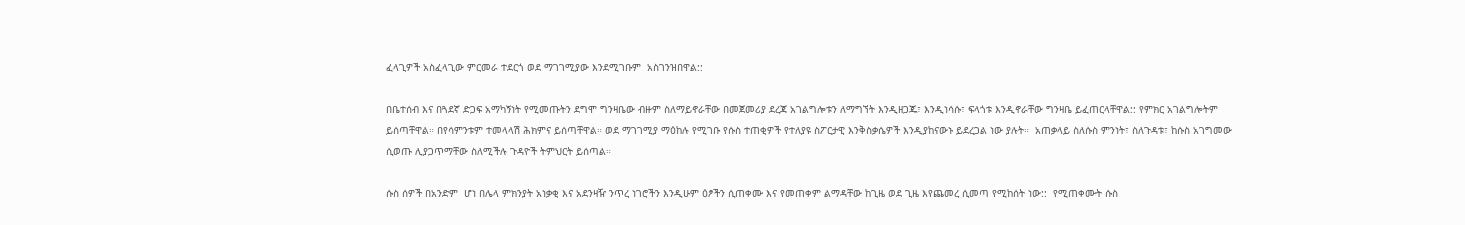ፈላጊዎች አስፈላጊው ምርመራ ተደርጎ ወደ ማገገሚያው እንደሚገቡም  አስገንዝበዋል::

በቤተሰብ እና በጓደኛ ድጋፍ አማካኝነት የሚመጡትን ደግሞ ግንዛቤው ብዙም ስለማይኖራቸው በመጀመሪያ ደረጃ አገልግሎቱን ለማግኘት እንዲዘጋጁ፣ እንዲነሳሱ፣ ፍላጎቱ እንዲኖራቸው ግንዛቤ ይፈጠርላቸዋል:: የምክር አገልግሎትም ይሰጣቸዋል። በየሳምንቱም ተመላላሽ ሕክምና ይሰጣቸዋል። ወደ ማገገሚያ ማዕከሉ የሚገቡ የሱስ ተጠቂዎች የተለያዩ ስፖርታዊ እንቅስቃሴዎች እንዲያከናውኑ ይደረጋል ነው ያሉት።  አጠቃላይ ስለሱስ ምንነት፣ ስለጉዳቱ፣ ከሱስ አገግመው ሲወጡ ሊያጋጥማቸው ስለሚችሉ ጉዳዮች ትምህርት ይሰጣል።

ሱስ ሰዎች በአንድም  ሆነ በሌላ ምክንያት አነቃቂ እና አደንዛዥ ንጥረ ነገሮችን እንዲሁም ዕፆችን ሲጠቀሙ እና የመጠቀም ልማዳቸው ከጊዜ ወደ ጊዜ እየጨመረ ሲመጣ የሚከሰት ነው::  የሚጠቀሙት ሱስ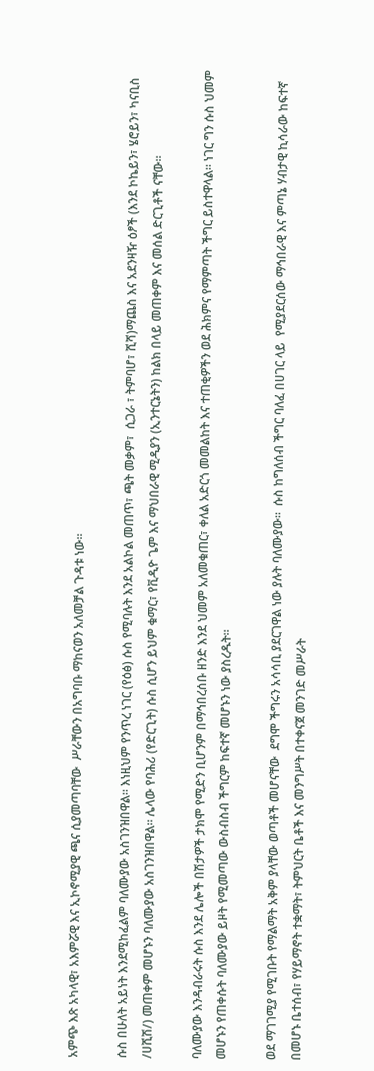አምጭ እጽ አካላዊ፣ አእምሯዊ እና ኢኮኖሚያዊ ጫና ሲያመጣባቸው  ሥራቸውን በአግባቡ ማከናወን አለመቻል ጉዳቱ ነው።

ሱስ በሁለት አይነት እንደሚከፈልም ባለሙያው አስገንዝበዋል። እነዚህም የንጥረ ነገር (የዕፅ) ሱስ የሚባሉት እንደ አልኮል መጠጥ፣ ጫት መቃም፣  ሲጋራ ፣ ትምባሆ፣ ሺሻ)ማጨስ እና አደንዛዥ ዕፆች (እንደ ኮኬይን፣ ሄሮይን፣ ካናቢስ /ሀሺሽ/) መጠቀም መሆኑን ባለሙያው አስገንዝበዋል። ሌላው የባሕሪ (የድርጊት) ሱስ ሲሆን ይህም ቁማር፣ የቪዲዮ ጌም እና ማህበራዊ ሚዲያን (ኢንተርኔትን) ከልክ በላይ መጠቀም እና መሰል ድርጊቶች ናቸው።

ባለሙያው እንዳብራሩት ሱስ እንደ ሌሎች በሽታዎች ታክሞ የሚድን ቢሆንም በማኅበረሰቡ ዘንድ እንደ ህመም አለመቁጠር፣ ቀለል አድርጎ መመልከት እና ተጠቂዎችን ወደ ሕክምና የማምጣት ችግር ይስተዋላል። ነገር ግን ሱስ ህመም መሆኑን የጠቀሱት ባለሙያው ይዞት የሚመጣው ውስብስብ ችግርም ከፍተኛ መሆኑን ነው ያስረዱት።

ወደ ማገገሚያ የሚገቡት የማልማት አቅም ያላቸው ወጣቶች መሆናቸው  ደግሞ ችግሩን አሳሳቢ ያደርገዋል ነው ያሉት ባለሙያው።  ሱስ ከግለሰብ ችግር ባለፈ በሀገር ላይ  የሚያደርሰው ማኅበራዊ እና ምጣኔ ሃብታዊ ኪሳራው ከፍተኛ በመሆኑ ቤተሰብ፣ የሃይማኖት ተቋማት፣ ትምህርት ቤቶች እና መንግሥት በተቀናጀ መንገድ መሥራት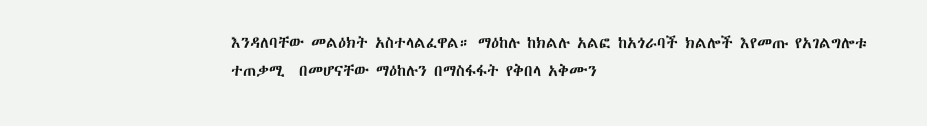እንዳለባቸው መልዕክት አስተላልፈዋል። ማዕከሉ ከክልሉ አልፎ ከአጎራባች ክልሎች እየመጡ የአገልግሎቱ ተጠቃሚ  በመሆናቸው ማዕከሉን በማስፋፋት የቅበላ አቅሙን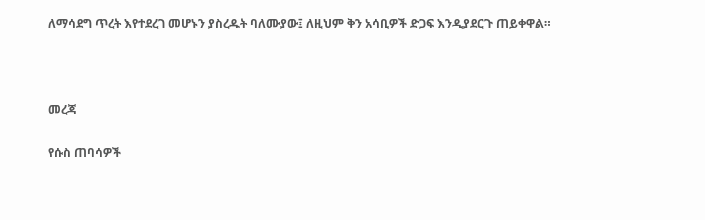ለማሳደግ ጥረት እየተደረገ መሆኑን ያስረዱት ባለሙያው፤ ለዚህም ቅን አሳቢዎች ድጋፍ እንዲያደርጉ ጠይቀዋል።



መረጃ

የሱስ ጠባሳዎች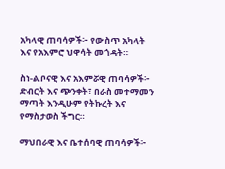አካላዊ ጠባሳዎች፦ የውስጥ አካላት እና የአእምሮ ህዋሳት መጎዳት።

ስነ-ልቦናዊ እና አእምሯዊ ጠባሳዎች፦ ድብርት እና ጭንቀት፣ በራስ መተማመን ማጣት እንዲሁም የትኩረት እና የማስታወስ ችግር።

ማህበራዊ እና ቤተሰባዊ ጠባሳዎች፦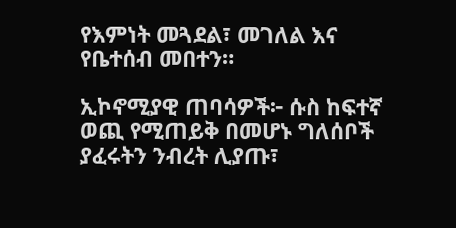የእምነት መጓደል፣ መገለል እና የቤተሰብ መበተን።

ኢኮኖሚያዊ ጠባሳዎች፦ ሱስ ከፍተኛ ወጪ የሚጠይቅ በመሆኑ ግለሰቦች ያፈሩትን ንብረት ሊያጡ፣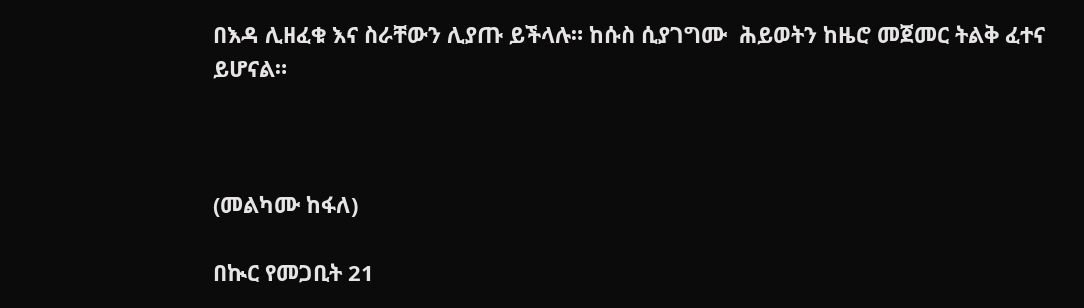በእዳ ሊዘፈቁ እና ስራቸውን ሊያጡ ይችላሉ። ከሱስ ሲያገግሙ  ሕይወትን ከዜሮ መጀመር ትልቅ ፈተና ይሆናል።



(መልካሙ ከፋለ)

በኲር የመጋቢት 21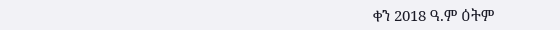ቀን 2018 ዓ.ም ዕትም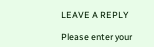LEAVE A REPLY

Please enter your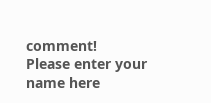comment!
Please enter your name here